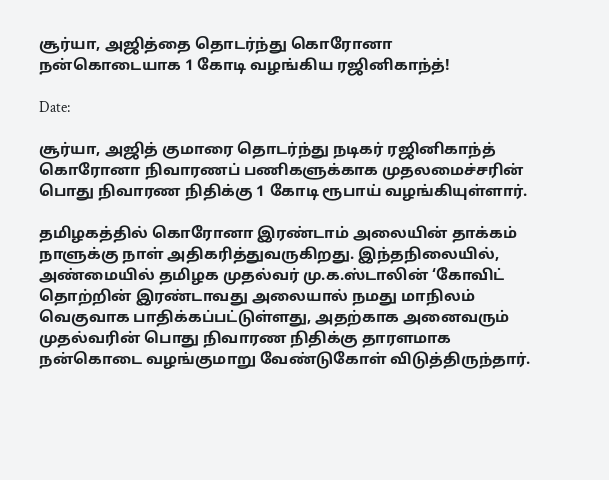சூர்யா, அஜித்தை தொடர்ந்து கொரோனா நன்கொடையாக 1 கோடி வழங்கிய ரஜினிகாந்த்!

Date:

சூர்யா, அஜித் குமாரை தொடர்ந்து நடிகர் ரஜினிகாந்த் கொரோனா நிவாரணப் பணிகளுக்காக முதலமைச்சரின் பொது நிவாரண நிதிக்கு 1 கோடி ரூபாய் வழங்கியுள்ளார்.

தமிழகத்தில் கொரோனா இரண்டாம் அலையின் தாக்கம் நாளுக்கு நாள் அதிகரித்துவருகிறது. இந்தநிலையில், அண்மையில் தமிழக முதல்வர் மு.க.ஸ்டாலின் ‘கோவிட் தொற்றின் இரண்டாவது அலையால் நமது மாநிலம் வெகுவாக பாதிக்கப்பட்டுள்ளது, அதற்காக அனைவரும் முதல்வரின் பொது நிவாரண நிதிக்கு தாரளமாக நன்கொடை வழங்குமாறு வேண்டுகோள் விடுத்திருந்தார்.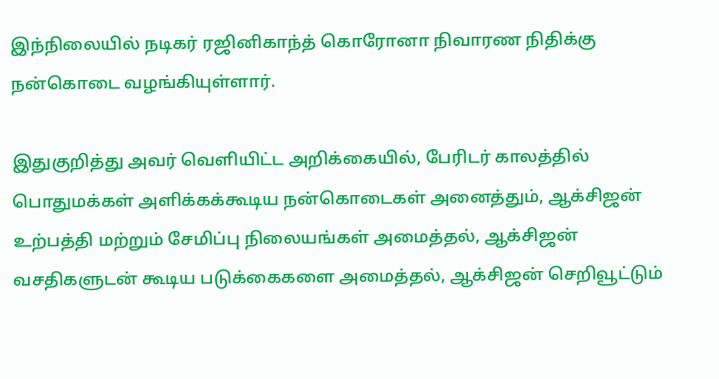இந்நிலையில் நடிகர் ரஜினிகாந்த் கொரோனா நிவாரண நிதிக்கு நன்கொடை வழங்கியுள்ளார்.

இதுகுறித்து அவர் வெளியிட்ட அறிக்கையில், பேரிடர் காலத்தில் பொதுமக்கள் அளிக்கக்கூடிய நன்கொடைகள் அனைத்தும், ஆக்சிஜன் உற்பத்தி மற்றும் சேமிப்பு நிலையங்கள் அமைத்தல், ஆக்சிஜன் வசதிகளுடன் கூடிய படுக்கைகளை அமைத்தல், ஆக்சிஜன் செறிவூட்டும்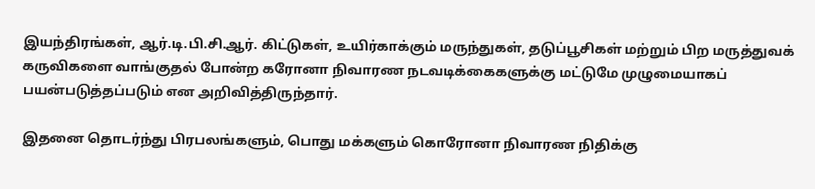இயந்திரங்கள், ஆர்.டி.பி.சி.ஆர். கிட்டுகள், உயிர்காக்கும் மருந்துகள், தடுப்பூசிகள் மற்றும் பிற மருத்துவக் கருவிகளை வாங்குதல் போன்ற கரோனா நிவாரண நடவடிக்கைகளுக்கு மட்டுமே முழுமையாகப் பயன்படுத்தப்படும் என அறிவித்திருந்தார்.

இதனை தொடர்ந்து பிரபலங்களும், பொது மக்களும் கொரோனா நிவாரண நிதிக்கு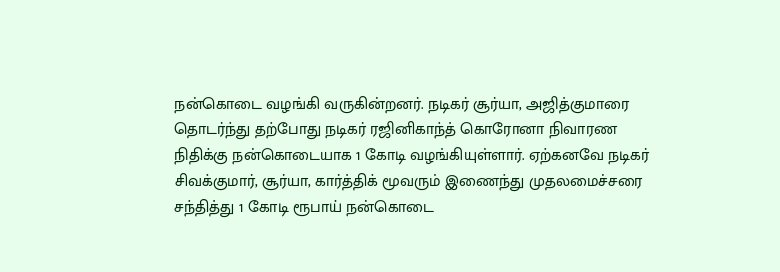நன்கொடை வழங்கி வருகின்றனர். நடிகர் சூர்யா, அஜித்குமாரை தொடர்ந்து தற்போது நடிகர் ரஜினிகாந்த் கொரோனா நிவாரண நிதிக்கு நன்கொடையாக 1 கோடி வழங்கியுள்ளார். ஏற்கனவே நடிகர் சிவக்குமார், சூர்யா, கார்த்திக் மூவரும் இணைந்து முதலமைச்சரை சந்தித்து 1 கோடி ரூபாய் நன்கொடை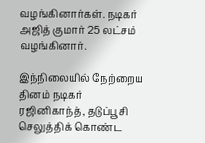வழங்கினார்கள். நடிகர் அஜித் குமார் 25 லட்சம் வழங்கினார்.

இந்நிலையில் நேற்றைய தினம் நடிகர் ரஜினிகாந்த், தடுப்பூசி செலுத்திக் கொண்ட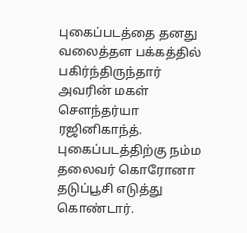புகைப்படத்தை தனது வலைத்தள பக்கத்தில் பகிர்ந்திருந்தார் அவரின் மகள் சௌந்தர்யா ரஜினிகாந்த். புகைப்படத்திற்கு நம்ம தலைவர் கொரோனா தடுப்பூசி எடுத்து கொண்டார்.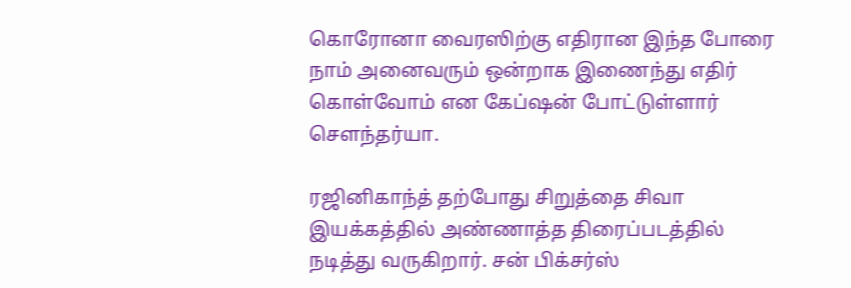கொரோனா வைரஸிற்கு எதிரான இந்த போரை நாம் அனைவரும் ஒன்றாக இணைந்து எதிர் கொள்வோம் என கேப்ஷன் போட்டுள்ளார் சௌந்தர்யா.

ரஜினிகாந்த் தற்போது சிறுத்தை சிவா இயக்கத்தில் அண்ணாத்த திரைப்படத்தில் நடித்து வருகிறார். சன் பிக்சர்ஸ்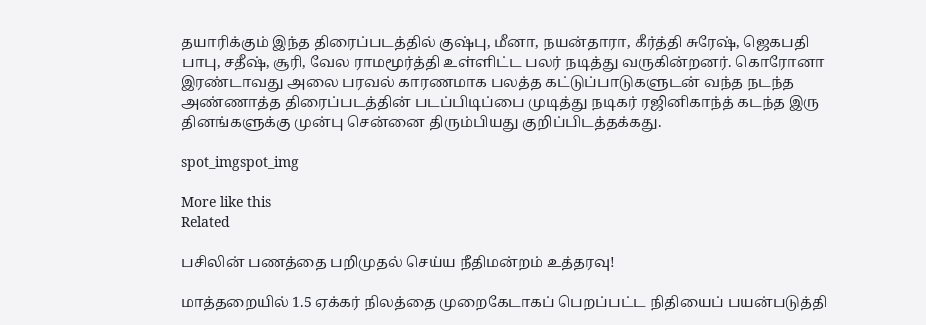தயாரிக்கும் இந்த திரைப்படத்தில் குஷ்பு, மீனா, நயன்தாரா, கீர்த்தி சுரேஷ், ஜெகபதி பாபு, சதீஷ், சூரி, வேல ராமமூர்த்தி உள்ளிட்ட பலர் நடித்து வருகின்றனர். கொரோனா இரண்டாவது அலை பரவல் காரணமாக பலத்த கட்டுப்பாடுகளுடன் வந்த நடந்த அண்ணாத்த திரைப்படத்தின் படப்பிடிப்பை முடித்து நடிகர் ரஜினிகாந்த் கடந்த இரு தினங்களுக்கு முன்பு சென்னை திரும்பியது குறிப்பிடத்தக்கது.

spot_imgspot_img

More like this
Related

பசிலின் பணத்தை பறிமுதல் செய்ய நீதிமன்றம் உத்தரவு!

மாத்தறையில் 1.5 ஏக்கர் நிலத்தை முறைகேடாகப் பெறப்பட்ட நிதியைப் பயன்படுத்தி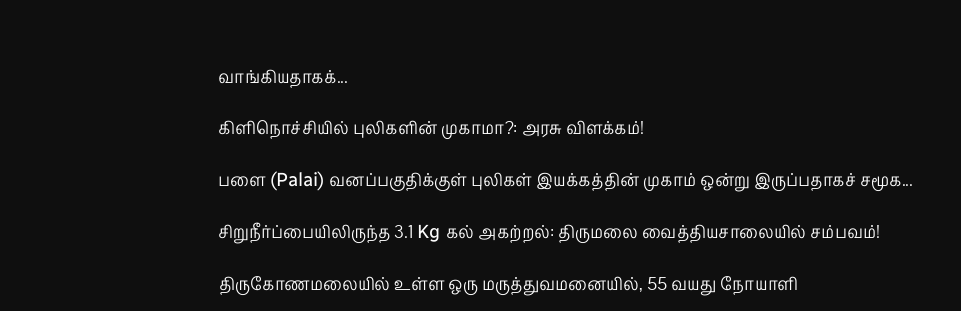வாங்கியதாகக்...

கிளிநொச்சியில் புலிகளின் முகாமா?: அரசு விளக்கம்!

பளை (Palai) வனப்பகுதிக்குள் புலிகள் இயக்கத்தின் முகாம் ஒன்று இருப்பதாகச் சமூக...

சிறுநீர்ப்பையிலிருந்த 3.1 Kg கல் அகற்றல்: திருமலை வைத்தியசாலையில் சம்பவம்!

திருகோணமலையில் உள்ள ஒரு மருத்துவமனையில், 55 வயது நோயாளி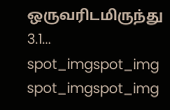ஒருவரிடமிருந்து 3.1...
spot_imgspot_img
spot_imgspot_img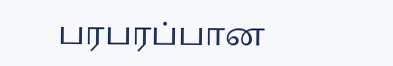பரபரப்பான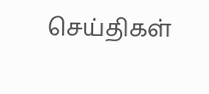செய்திகள்